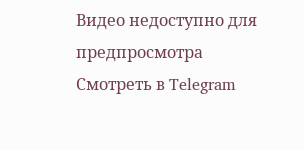Видео недоступно для предпросмотра
Смотреть в Telegram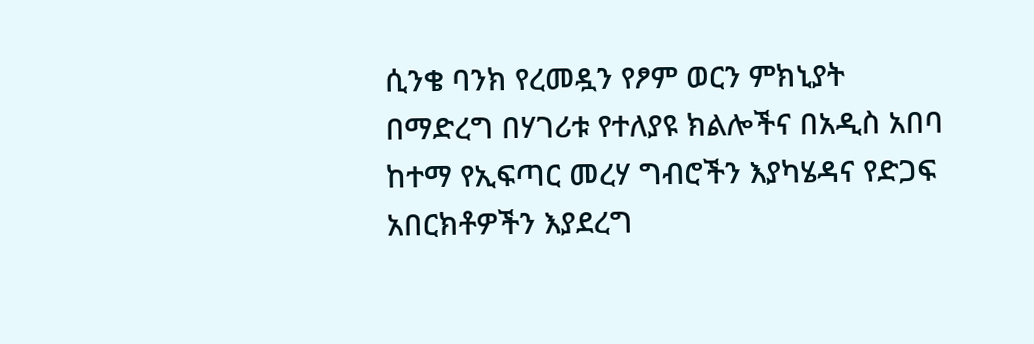ሲንቄ ባንክ የረመዷን የፆም ወርን ምክኒያት በማድረግ በሃገሪቱ የተለያዩ ክልሎችና በአዲስ አበባ ከተማ የኢፍጣር መረሃ ግብሮችን እያካሄዳና የድጋፍ አበርክቶዎችን እያደረግ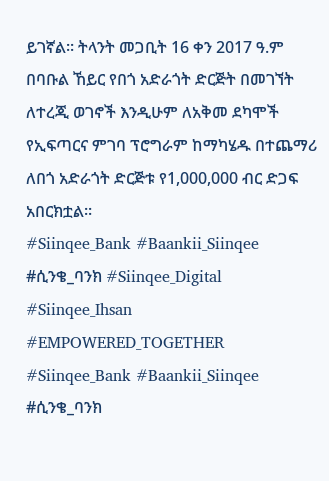ይገኛል፡፡ ትላንት መጋቢት 16 ቀን 2017 ዓ.ም በባቡል ኸይር የበጎ አድራጎት ድርጅት በመገኘት ለተረጂ ወገኖች እንዲሁም ለአቅመ ደካሞች የኢፍጣርና ምገባ ፕሮግራም ከማካሄዱ በተጨማሪ ለበጎ አድራጎት ድርጅቱ የ1,000,000 ብር ድጋፍ አበርክቷል፡፡
#Siinqee_Bank #Baankii_Siinqee #ሲንቄ_ባንክ #Siinqee_Digital #Siinqee_Ihsan
#EMPOWERED_TOGETHER
#Siinqee_Bank #Baankii_Siinqee #ሲንቄ_ባንክ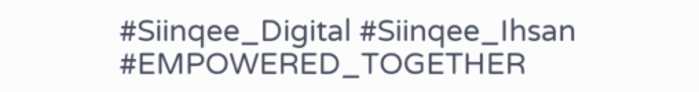#Siinqee_Digital #Siinqee_Ihsan
#EMPOWERED_TOGETHER